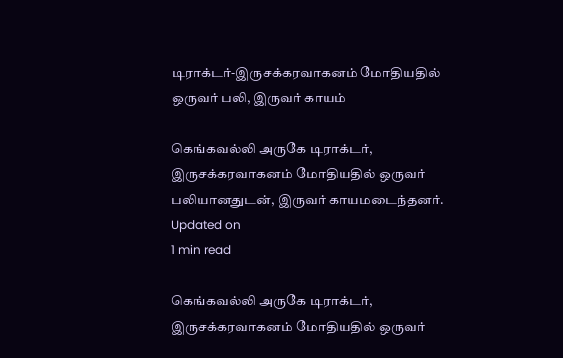டிராக்டர்-இருசக்கரவாகனம் மோதியதில் ஒருவர் பலி, இருவர் காயம்

கெங்கவல்லி அருகே டிராக்டர், இருசக்கரவாகனம் மோதியதில் ஒருவர் பலியானதுடன், இருவர் காயமடைந்தனர்.
Updated on
1 min read

கெங்கவல்லி அருகே டிராக்டர், இருசக்கரவாகனம் மோதியதில் ஒருவர்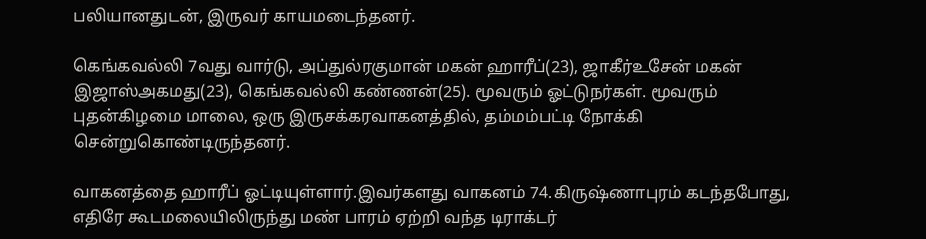பலியானதுடன், இருவர் காயமடைந்தனர்.

கெங்கவல்லி 7வது வார்டு, அப்துல்ரகுமான் மகன் ஹாரீப்(23), ஜாகீர்உசேன் மகன் இஜாஸ்அகமது(23), கெங்கவல்லி கண்ணன்(25). மூவரும் ஓட்டுநர்கள். மூவரும் புதன்கிழமை மாலை, ஒரு இருசக்கரவாகனத்தில், தம்மம்பட்டி நோக்கி சென்றுகொண்டிருந்தனர்.

வாகனத்தை ஹாரீப் ஓட்டியுள்ளார்.இவர்களது வாகனம் 74.கிருஷ்ணாபுரம் கடந்தபோது, எதிரே கூடமலையிலிருந்து மண் பாரம் ஏற்றி வந்த டிராக்டர்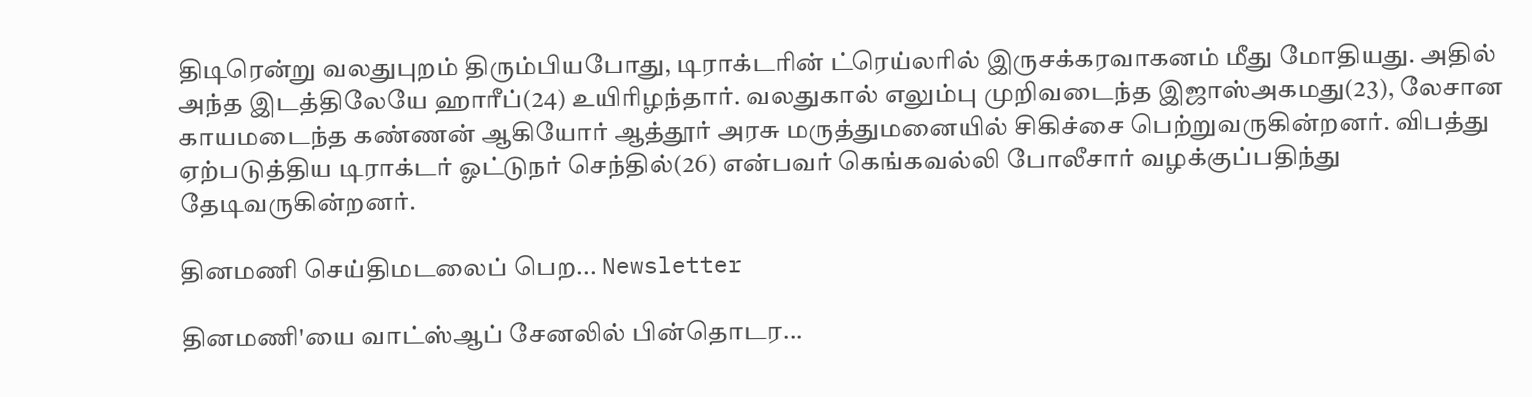திடிரென்று வலதுபுறம் திரும்பியபோது, டிராக்டரின் ட்ரெய்லரில் இருசக்கரவாகனம் மீது மோதியது. அதில் அந்த இடத்திலேயே ஹாரீப்(24) உயிரிழந்தார். வலதுகால் எலும்பு முறிவடைந்த இஜாஸ்அகமது(23), லேசான காயமடைந்த கண்ணன் ஆகியோர் ஆத்தூர் அரசு மருத்துமனையில் சிகிச்சை பெற்றுவருகின்றனர். விபத்து ஏற்படுத்திய டிராக்டர் ஓட்டுநர் செந்தில்(26) என்பவர் கெங்கவல்லி போலீசார் வழக்குப்பதிந்து தேடிவருகின்றனர்.

தினமணி செய்திமடலைப் பெற... Newsletter

தினமணி'யை வாட்ஸ்ஆப் சேனலில் பின்தொடர...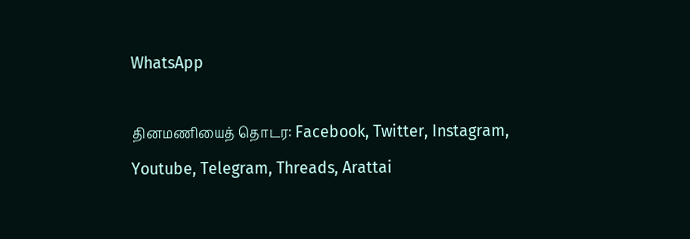WhatsApp

தினமணியைத் தொடர: Facebook, Twitter, Instagram, Youtube, Telegram, Threads, Arattai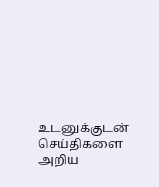உடனுக்குடன் செய்திகளை அறிய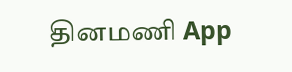தினமணி App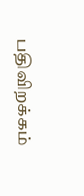பதிவிறக்கம்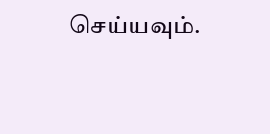செய்யவும்.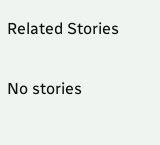Related Stories

No stories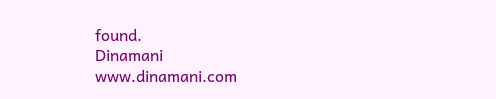found.
Dinamani
www.dinamani.com